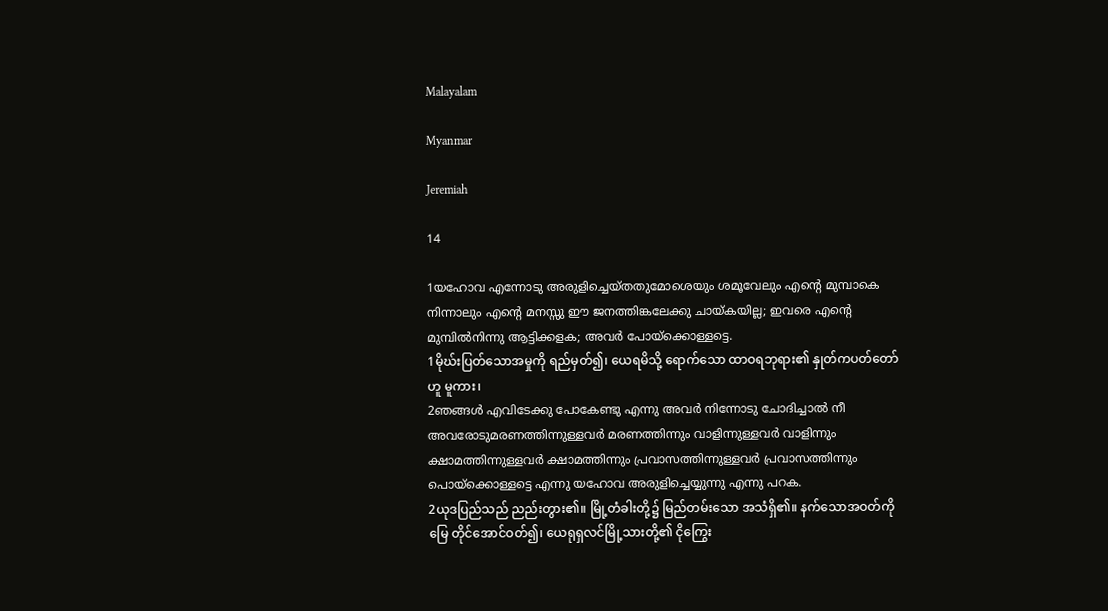Malayalam

Myanmar

Jeremiah

14

1യഹോവ എന്നോടു അരുളിച്ചെയ്തതുമോശെയും ശമൂവേലും എന്റെ മുമ്പാകെ നിന്നാലും എന്റെ മനസ്സു ഈ ജനത്തിങ്കലേക്കു ചായ്കയില്ല; ഇവരെ എന്റെ മുമ്പില്‍നിന്നു ആട്ടിക്കളക; അവര്‍ പോയ്ക്കൊള്ളട്ടെ.
1မိုဃ်းပြတ်သောအမှုကို ရည်မှတ်၍၊ ယေရမိသို့ ရောက်သော ထာဝရဘုရား၏ နှုတ်ကပတ်တော်ဟူ မူကား၊
2ഞങ്ങള്‍ എവിടേക്കു പോകേണ്ടു എന്നു അവര്‍ നിന്നോടു ചോദിച്ചാല്‍ നീ അവരോടുമരണത്തിന്നുള്ളവര്‍ മരണത്തിന്നും വാളിന്നുള്ളവര്‍ വാളിന്നും ക്ഷാമത്തിന്നുള്ളവര്‍ ക്ഷാമത്തിന്നും പ്രവാസത്തിന്നുള്ളവര്‍ പ്രവാസത്തിന്നും പൊയ്ക്കൊള്ളട്ടെ എന്നു യഹോവ അരുളിച്ചെയ്യുന്നു എന്നു പറക.
2ယုဒပြည်သည် ညည်းတွား၏။ မြို့တံခါးတို့၌ မြည်တမ်းသော အသံရှိ၏။ နက်သောအဝတ်ကို မြေ တိုင်အောင်ဝတ်၍၊ ယေရုရှလင်မြို့သားတို့၏ ငိုကြွေး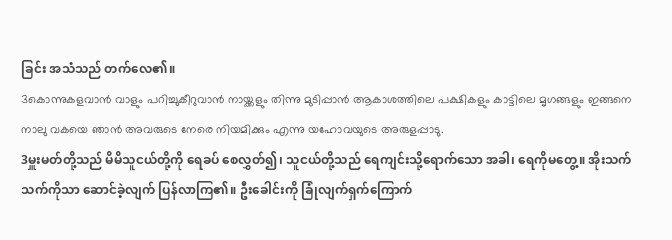ခြင်း အသံသည် တက်လေ၏။
3കൊന്നുകളവാന്‍ വാളും പറിച്ചുകീറുവാന്‍ നായ്ക്കളും തിന്നു മുടിപ്പാന്‍ ആകാശത്തിലെ പക്ഷികളും കാട്ടിലെ മൃഗങ്ങളും ഇങ്ങനെ നാലു വകയെ ഞാന്‍ അവരുടെ നേരെ നിയമിക്കും എന്നു യഹോവയുടെ അരുളപ്പാടു.
3မှူးမတ်တို့သည် မိမိသူငယ်တို့ကို ရေခပ် စေလွှတ်၍၊ သူငယ်တို့သည် ရေကျင်းသို့ရောက်သော အခါ၊ ရေကိုမတွေ့။ အိုးသက်သက်ကိုသာ ဆောင်ခဲ့လျက် ပြန်လာကြ၏။ ဦးခေါင်းကို ခြုံလျက်ရှက်ကြောက်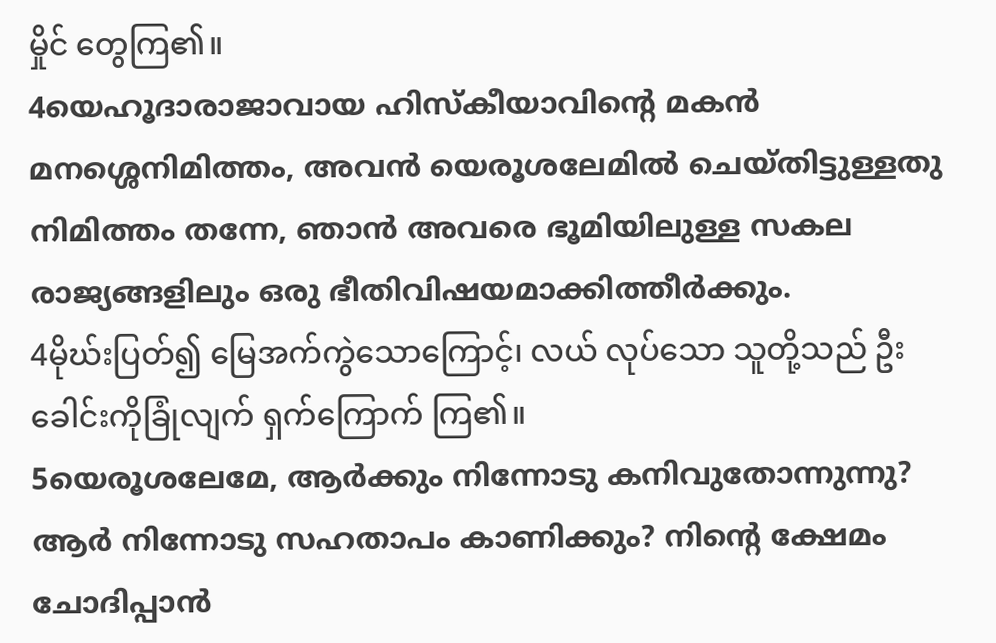မှိုင် တွေကြ၏။
4യെഹൂദാരാജാവായ ഹിസ്കീയാവിന്റെ മകന്‍ മനശ്ശെനിമിത്തം, അവന്‍ യെരൂശലേമില്‍ ചെയ്തിട്ടുള്ളതു നിമിത്തം തന്നേ, ഞാന്‍ അവരെ ഭൂമിയിലുള്ള സകല രാജ്യങ്ങളിലും ഒരു ഭീതിവിഷയമാക്കിത്തീര്‍ക്കും.
4မိုဃ်းပြတ်၍ မြေအက်ကွဲသောကြောင့်၊ လယ် လုပ်သော သူတို့သည် ဦးခေါင်းကိုခြုံလျက် ရှက်ကြောက် ကြ၏။
5യെരൂശലേമേ, ആര്‍ക്കും നിന്നോടു കനിവുതോന്നുന്നു? ആര്‍ നിന്നോടു സഹതാപം കാണിക്കും? നിന്റെ ക്ഷേമം ചോദിപ്പാന്‍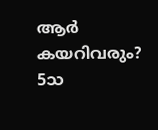ആര്‍ കയറിവരും?
5သ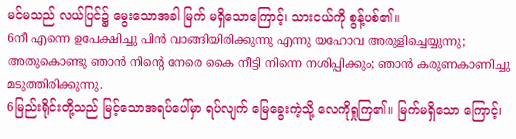မင်မသည် လယ်ပြင်၌ မွေးသောအခါ မြက် မရှိသောကြောင့်၊ သားငယ်ကို စွန့်ပစ်၏။
6നീ എന്നെ ഉപേക്ഷിച്ചു പിന്‍ വാങ്ങിയിരിക്കുന്നു എന്നു യഹോവ അരുളിച്ചെയ്യുന്നു; അതുകൊണ്ടു ഞാന്‍ നിന്റെ നേരെ കൈ നീട്ടി നിന്നെ നശിപ്പിക്കും; ഞാന്‍ കരുണകാണിച്ചു മടുത്തിരിക്കുന്നു.
6မြည်းရိုင်းတို့သည် မြင့်သောအရပ်ပေါ်မှာ ရပ်လျက် မြေခွေးကဲ့သို့ လေကိုရှုကြ၏။ မြက်မရှိသော ကြောင့်၊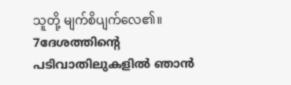သူတို့ မျက်စိပျက်လေ၏။
7ദേശത്തിന്റെ പടിവാതിലുകളില്‍ ഞാന്‍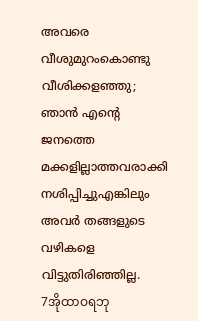അവരെ വീശുമുറംകൊണ്ടു വീശിക്കളഞ്ഞു; ഞാന്‍ എന്റെ ജനത്തെ മക്കളില്ലാത്തവരാക്കി നശിപ്പിച്ചുഎങ്കിലും അവര്‍ തങ്ങളുടെ വഴികളെ വിട്ടുതിരിഞ്ഞില്ല.
7အိုထာဝရဘု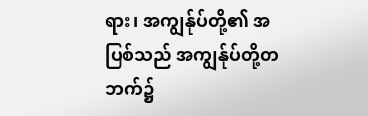ရား၊ အကျွန်ုပ်တို့၏ အပြစ်သည် အကျွန်ုပ်တို့တဘက်၌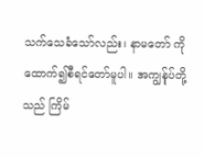သက်သေခံသော်လည်း၊ နာမတော် ကို ထောက်၍စီရင်တော်မူပါ။ အကျွန်ုပ်တို့သည် ကြိမ်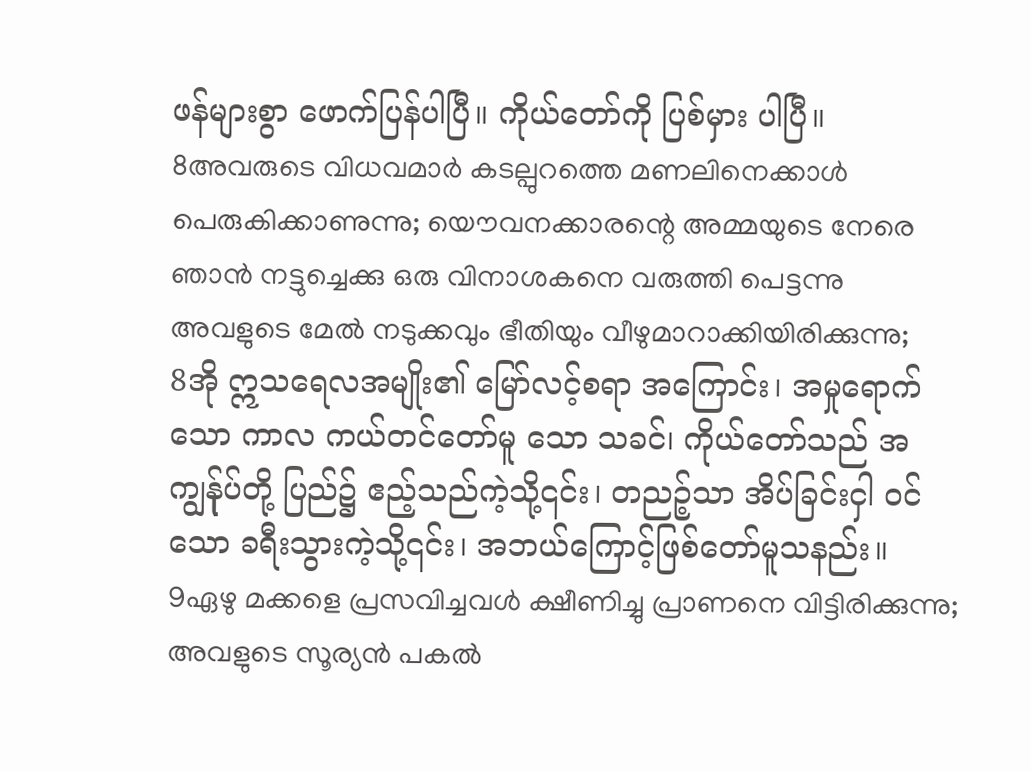ဖန်များစွာ ဖောက်ပြန်ပါပြီ။ ကိုယ်တော်ကို ပြစ်မှား ပါပြီ။
8അവരുടെ വിധവമാര്‍ കടല്പുറത്തെ മണലിനെക്കാള്‍ പെരുകിക്കാണുന്നു; യൌവനക്കാരന്റെ അമ്മയുടെ നേരെ ഞാന്‍ നട്ടുച്ചെക്കു ഒരു വിനാശകനെ വരുത്തി പെട്ടന്നു അവളുടെ മേല്‍ നടുക്കവും ഭീതിയും വീഴുമാറാക്കിയിരിക്കുന്നു;
8အို ဣသရေလအမျိုး၏ မြော်လင့်စရာ အကြောင်း၊ အမှုရောက်သော ကာလ ကယ်တင်တော်မူ သော သခင်၊ ကိုယ်တော်သည် အကျွန်ုပ်တို့ ပြည်၌ ဧည့်သည်ကဲ့သို့၎င်း၊ တညဉ့်သာ အိပ်ခြင်းငှါ ဝင်သော ခရီးသွားကဲ့သို့၎င်း၊ အဘယ်ကြောင့်ဖြစ်တော်မူသနည်း။
9ഏഴു മക്കളെ പ്രസവിച്ചവള്‍ ക്ഷീണിച്ചു പ്രാണനെ വിട്ടിരിക്കുന്നു; അവളുടെ സൂര്യന്‍ പകല്‍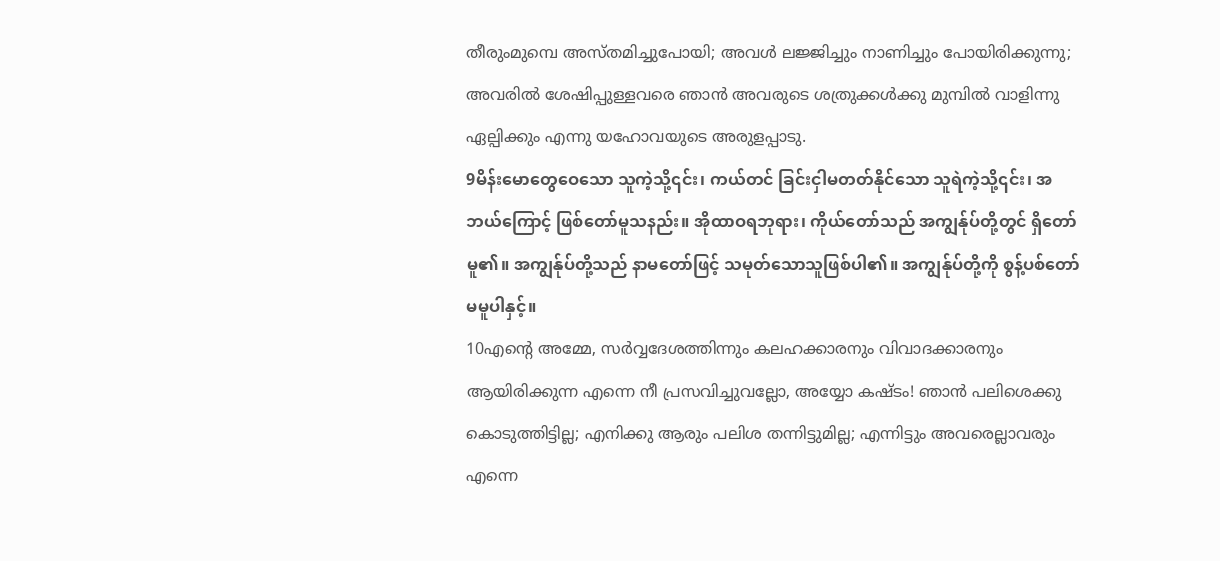തീരുംമുമ്പെ അസ്തമിച്ചുപോയി; അവള്‍ ലജ്ജിച്ചും നാണിച്ചും പോയിരിക്കുന്നു; അവരില്‍ ശേഷിപ്പുള്ളവരെ ഞാന്‍ അവരുടെ ശത്രുക്കള്‍ക്കു മുമ്പില്‍ വാളിന്നു ഏല്പിക്കും എന്നു യഹോവയുടെ അരുളപ്പാടു.
9မိန်းမောတွေဝေသော သူကဲ့သို့၎င်း၊ ကယ်တင် ခြင်းငှါမတတ်နိုင်သော သူရဲကဲ့သို့၎င်း၊ အဘယ်ကြောင့် ဖြစ်တော်မူသနည်း။ အိုထာဝရဘုရား၊ ကိုယ်တော်သည် အကျွန်ုပ်တို့တွင် ရှိတော်မူ၏။ အကျွန်ုပ်တို့သည် နာမတော်ဖြင့် သမုတ်သောသူဖြစ်ပါ၏။ အကျွန်ုပ်တို့ကို စွန့်ပစ်တော်မမူပါနှင့်။
10എന്റെ അമ്മേ, സര്‍വ്വദേശത്തിന്നും കലഹക്കാരനും വിവാദക്കാരനും ആയിരിക്കുന്ന എന്നെ നീ പ്രസവിച്ചുവല്ലോ, അയ്യോ കഷ്ടം! ഞാന്‍ പലിശെക്കു കൊടുത്തിട്ടില്ല; എനിക്കു ആരും പലിശ തന്നിട്ടുമില്ല; എന്നിട്ടും അവരെല്ലാവരും എന്നെ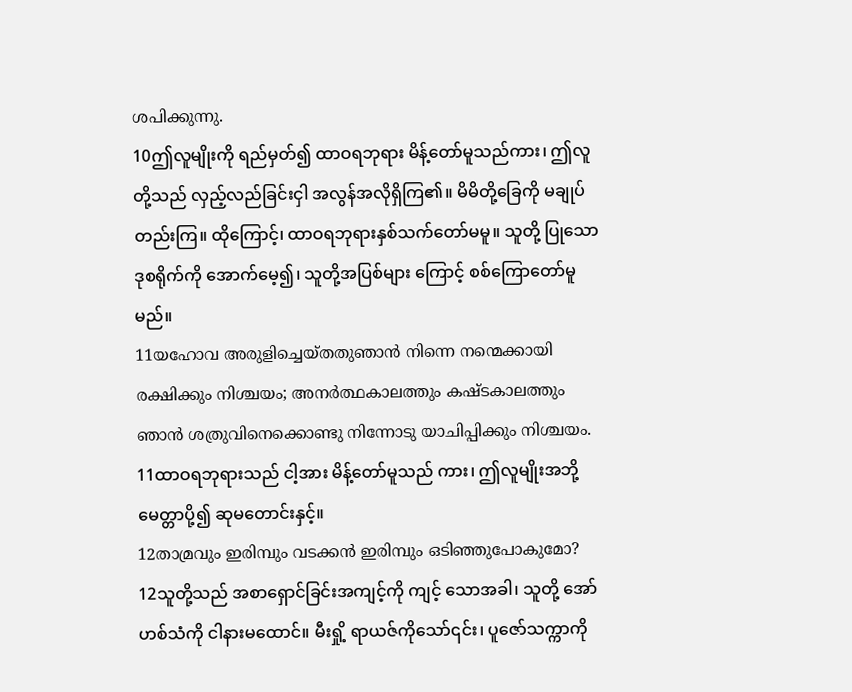ശപിക്കുന്നു.
10ဤလူမျိုးကို ရည်မှတ်၍ ထာဝရဘုရား မိန့်တော်မူသည်ကား၊ ဤလူတို့သည် လှည့်လည်ခြင်းငှါ အလွန်အလိုရှိကြ၏။ မိမိတို့ခြေကို မချုပ်တည်းကြ။ ထိုကြောင့်၊ ထာဝရဘုရားနှစ်သက်တော်မမူ။ သူတို့ ပြုသော ဒုစရိုက်ကို အောက်မေ့၍၊ သူတို့အပြစ်များ ကြောင့် စစ်ကြောတော်မူမည်။
11യഹോവ അരുളിച്ചെയ്തതുഞാന്‍ നിന്നെ നന്മെക്കായി രക്ഷിക്കും നിശ്ചയം; അനര്‍ത്ഥകാലത്തും കഷ്ടകാലത്തും ഞാന്‍ ശത്രുവിനെക്കൊണ്ടു നിന്നോടു യാചിപ്പിക്കും നിശ്ചയം.
11ထာဝရဘုရားသည် ငါ့အား မိန့်တော်မူသည် ကား၊ ဤလူမျိုးအဘို့ မေတ္တာပို့၍ ဆုမတောင်းနှင့်။
12താമ്രവും ഇരിമ്പും വടക്കന്‍ ഇരിമ്പും ഒടിഞ്ഞുപോകുമോ?
12သူတို့သည် အစာရှောင်ခြင်းအကျင့်ကို ကျင့် သောအခါ၊ သူတို့ အော်ဟစ်သံကို ငါနားမထောင်။ မီးရှို့ ရာယဇ်ကိုသော်၎င်း၊ ပူဇော်သက္ကာကို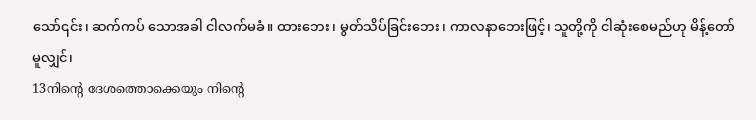သော်၎င်း၊ ဆက်ကပ် သောအခါ ငါလက်မခံ။ ထားဘေး၊ မွတ်သိပ်ခြင်းဘေး၊ ကာလနာဘေးဖြင့်၊ သူတို့ကို ငါဆုံးစေမည်ဟု မိန့်တော် မူလျှင်၊
13നിന്റെ ദേശത്തൊക്കെയും നിന്റെ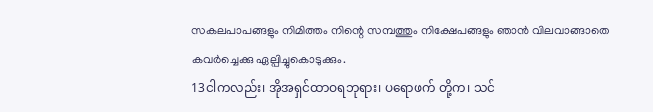സകലപാപങ്ങളും നിമിത്തം നിന്റെ സമ്പത്തും നിക്ഷേപങ്ങളും ഞാന്‍ വിലവാങ്ങാതെ കവര്‍ച്ചെക്കു ഏല്പിച്ചുകൊടുക്കും.
13ငါကလည်း၊ အိုအရှင်ထာဝရဘုရား၊ ပရောဖက် တို့က၊ သင်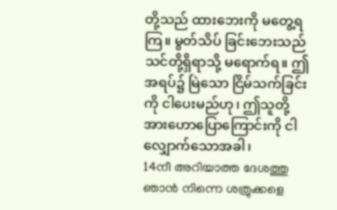တို့သည် ထားဘေးကို မတွေ့ရကြ။ မွတ်သိပ် ခြင်းဘေးသည် သင်တို့ရှိရာသို့ မရောက်ရ။ ဤအရပ်၌ မြဲသော ငြိမ်သက်ခြင်းကို ငါပေးမည်ဟု၊ ဤသူတို့ အားဟောပြောကြောင်းကို ငါလျှောက်သောအခါ၊
14നീ അറിയാത്ത ദേശത്തു ഞാന്‍ നിന്നെ ശത്രുക്കളെ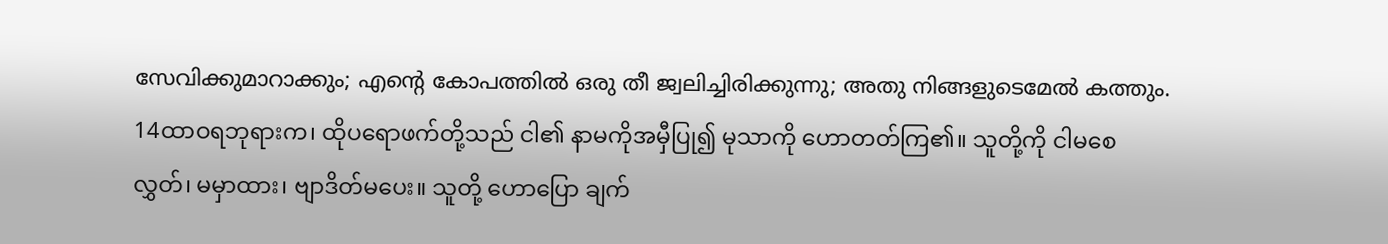സേവിക്കുമാറാക്കും; എന്റെ കോപത്തില്‍ ഒരു തീ ജ്വലിച്ചിരിക്കുന്നു; അതു നിങ്ങളുടെമേല്‍ കത്തും.
14ထာဝရဘုရားက၊ ထိုပရောဖက်တို့သည် ငါ၏ နာမကိုအမှီပြု၍ မုသာကို ဟောတတ်ကြ၏။ သူတို့ကို ငါမစေလွှတ်၊ မမှာထား၊ ဗျာဒိတ်မပေး။ သူတို့ ဟောပြော ချက်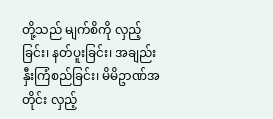တို့သည် မျက်စိကို လှည့်ခြင်း၊ နတ်ပူးခြင်း၊ အချည်း နှီးကြံစည်ခြင်း၊ မိမိဥာဏ်အတိုင်း လှည့်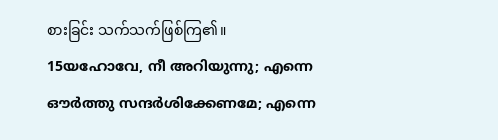စားခြင်း သက်သက်ဖြစ်ကြ၏။
15യഹോവേ, നീ അറിയുന്നു; എന്നെ ഔര്‍ത്തു സന്ദര്‍ശിക്കേണമേ; എന്നെ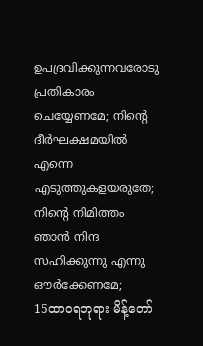ഉപദ്രവിക്കുന്നവരോടു പ്രതികാരം ചെയ്യേണമേ; നിന്റെ ദീര്‍ഘക്ഷമയില്‍ എന്നെ എടുത്തുകളയരുതേ; നിന്റെ നിമിത്തം ഞാന്‍ നിന്ദ സഹിക്കുന്നു എന്നു ഔര്‍ക്കേണമേ;
15ထာဝရဘုရား မိန့်တော်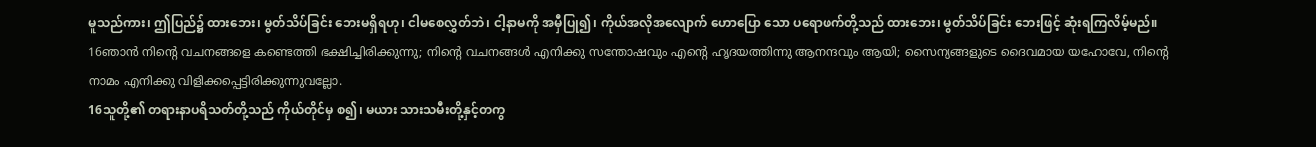မူသည်ကား၊ ဤပြည်၌ ထားဘေး၊ မွတ်သိပ်ခြင်း ဘေးမရှိရဟု၊ ငါမစေလွှတ်ဘဲ၊ ငါ့နာမကို အမှီပြု၍၊ ကိုယ်အလိုအလျောက် ဟောပြော သော ပရောဖက်တို့သည် ထားဘေး၊ မွတ်သိပ်ခြင်း ဘေးဖြင့် ဆုံးရကြလိမ့်မည်။
16ഞാന്‍ നിന്റെ വചനങ്ങളെ കണ്ടെത്തി ഭക്ഷിച്ചിരിക്കുന്നു; നിന്റെ വചനങ്ങള്‍ എനിക്കു സന്തോഷവും എന്റെ ഹൃദയത്തിന്നു ആനന്ദവും ആയി; സൈന്യങ്ങളുടെ ദൈവമായ യഹോവേ, നിന്റെ നാമം എനിക്കു വിളിക്കപ്പെട്ടിരിക്കുന്നുവല്ലോ.
16သူတို့၏ တရားနာပရိသတ်တို့သည် ကိုယ်တိုင်မှ စ၍၊ မယား သားသမီးတို့နှင့်တကွ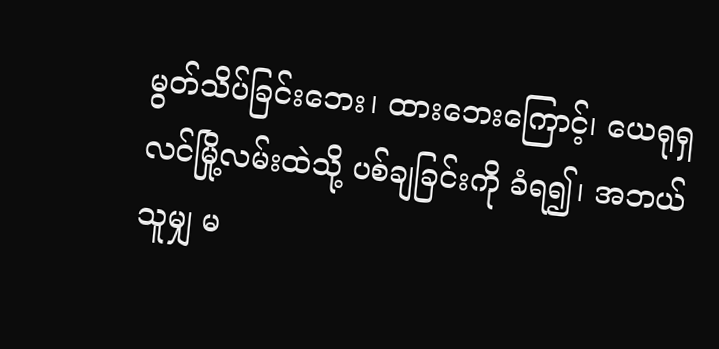မွတ်သိပ်ခြင်းဘေး၊ ထားဘေးကြောင့်၊ ယေရုရှလင်မြို့လမ်းထဲသို့ ပစ်ချခြင်းကို ခံရ၍၊ အဘယ်သူမျှ မ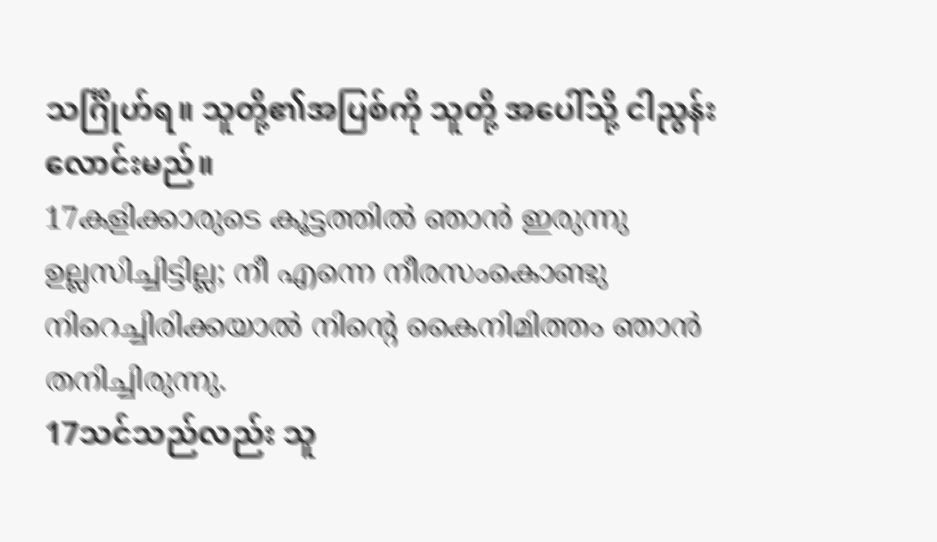သင်္ဂြိုဟ်ရ။ သူတို့၏အပြစ်ကို သူတို့ အပေါ်သို့ ငါညွန်းလောင်းမည်။
17കളിക്കാരുടെ കൂട്ടത്തില്‍ ഞാന്‍ ഇരുന്നു ഉല്ലസിച്ചിട്ടില്ല; നീ എന്നെ നീരസംകൊണ്ടു നിറെച്ചിരിക്കയാല്‍ നിന്റെ കൈനിമിത്തം ഞാന്‍ തനിച്ചിരുന്നു.
17သင်သည်လည်း သူ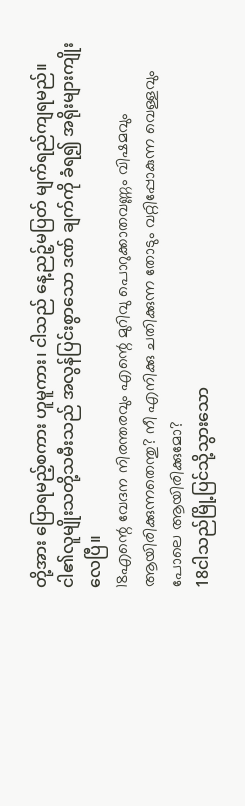တို့အား ပြောရမည့်စကား ဟူမူကား၊ ငါသည် နေ့ညဉ့်မပြတ် မျက်ရည်ကျရမည်။ ငါ၏လူမျိုးသတို့သမီးသည် အလွန်ပြင်းစွာသော ဒဏ် ချက်ကို ခံရ၍ အရိုးများကျိုးလေပြီ။
18എന്റെ വേദന നിരന്തരവും എന്റെ മുറിവു പൊറുക്കാതവണ്ണം വിഷമവും ആയിരിക്കുന്നതെന്തു? നീ എനിക്കു ചതിക്കുന്ന തോടും വറ്റിപ്പോകുന്ന വെള്ളവും പോലെ ആയിരിക്കുമോ?
18ငါသည်မြို့ပြင်သို့သွားသော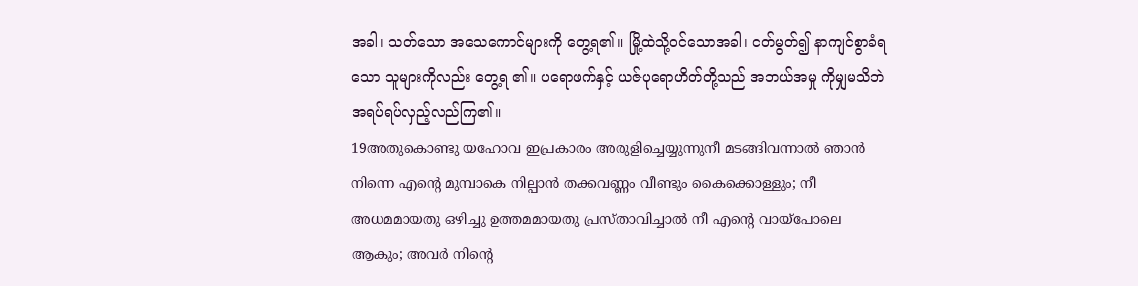အခါ၊ သတ်သော အသေကောင်များကို တွေ့ရ၏။ မြို့ထဲသို့ဝင်သောအခါ၊ ငတ်မွတ်၍ နာကျင်စွာခံရသော သူများကိုလည်း တွေ့ရ ၏။ ပရောဖက်နှင့် ယဇ်ပုရောဟိတ်တို့သည် အဘယ်အမှု ကိုမျှမသိဘဲ အရပ်ရပ်လှည့်လည်ကြ၏။
19അതുകൊണ്ടു യഹോവ ഇപ്രകാരം അരുളിച്ചെയ്യുന്നുനീ മടങ്ങിവന്നാല്‍ ഞാന്‍ നിന്നെ എന്റെ മുമ്പാകെ നില്പാന്‍ തക്കവണ്ണം വീണ്ടും കൈക്കൊള്ളും; നീ അധമമായതു ഒഴിച്ചു ഉത്തമമായതു പ്രസ്താവിച്ചാല്‍ നീ എന്റെ വായ്പോലെ ആകും; അവര്‍ നിന്റെ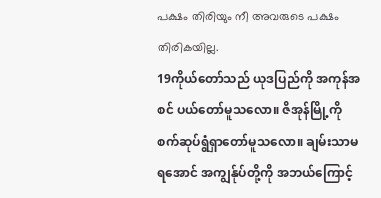പക്ഷം തിരിയും നീ അവരുടെ പക്ഷം തിരികയില്ല.
19ကိုယ်တော်သည် ယုဒပြည်ကို အကုန်အစင် ပယ်တော်မူသလော။ ဇိအုန်မြို့ကို စက်ဆုပ်ရွံရှာတော်မူသလော။ ချမ်းသာမရအောင် အကျွန်ုပ်တို့ကို အဘယ်ကြောင့်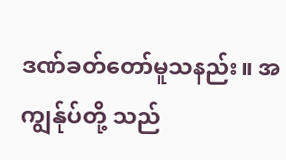ဒဏ်ခတ်တော်မူသနည်း။ အကျွန်ုပ်တို့ သည်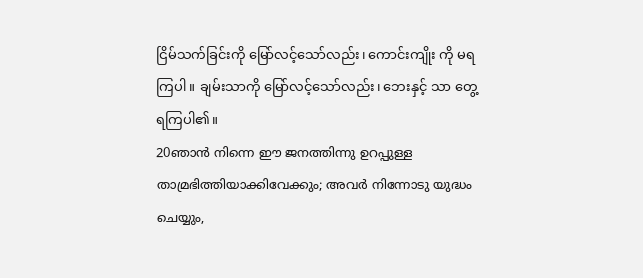ငြိမ်သက်ခြင်းကို မြော်လင့်သော်လည်း၊ ကောင်းကျိုး ကို မရကြပါ။ ချမ်းသာကို မြော်လင့်သော်လည်း၊ ဘေးနှင့် သာ တွေ့ရကြပါ၏။
20ഞാന്‍ നിന്നെ ഈ ജനത്തിന്നു ഉറപ്പുള്ള താമ്രഭിത്തിയാക്കിവേക്കും; അവര്‍ നിന്നോടു യുദ്ധം ചെയ്യും,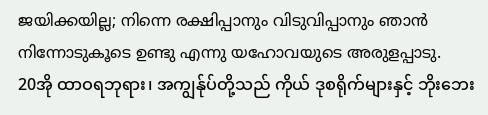ജയിക്കയില്ല; നിന്നെ രക്ഷിപ്പാനും വിടുവിപ്പാനും ഞാന്‍ നിന്നോടുകൂടെ ഉണ്ടു എന്നു യഹോവയുടെ അരുളപ്പാടു.
20အို ထာဝရဘုရား၊ အကျွန်ုပ်တို့သည် ကိုယ် ဒုစရိုက်များနှင့် ဘိုးဘေး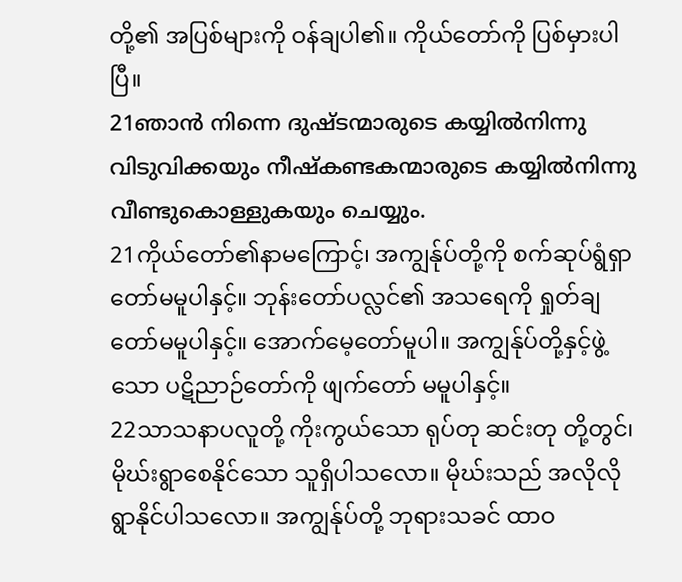တို့၏ အပြစ်များကို ဝန်ချပါ၏။ ကိုယ်တော်ကို ပြစ်မှားပါပြီ။
21ഞാന്‍ നിന്നെ ദുഷ്ടന്മാരുടെ കയ്യില്‍നിന്നു വിടുവിക്കയും നീഷ്കണ്ടകന്മാരുടെ കയ്യില്‍നിന്നു വീണ്ടുകൊള്ളുകയും ചെയ്യും.
21ကိုယ်တော်၏နာမကြောင့်၊ အကျွန်ုပ်တို့ကို စက်ဆုပ်ရွံရှာတော်မမူပါနှင့်။ ဘုန်းတော်ပလ္လင်၏ အသရေကို ရှုတ်ချတော်မမူပါနှင့်။ အောက်မေ့တော်မူပါ။ အကျွန်ုပ်တို့နှင့်ဖွဲ့သော ပဋိညာဉ်တော်ကို ဖျက်တော် မမူပါနှင့်။
22သာသနာပလူတို့ ကိုးကွယ်သော ရုပ်တု ဆင်းတု တို့တွင်၊ မိုဃ်းရွာစေနိုင်သော သူရှိပါသလော။ မိုဃ်းသည် အလိုလို ရွာနိုင်ပါသလော။ အကျွန်ုပ်တို့ ဘုရားသခင် ထာဝ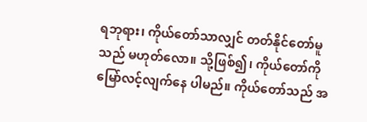ရဘုရား၊ ကိုယ်တော်သာလျှင် တတ်နိုင်တော်မူသည် မဟုတ်လော။ သို့ဖြစ်၍၊ ကိုယ်တော်ကို မြော်လင့်လျက်နေ ပါမည်။ ကိုယ်တော်သည် အ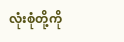လုံးစုံတို့ကို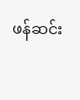ဖန်ဆင်း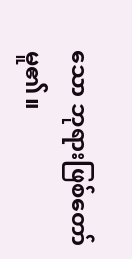သော ဘုရားဖြစ်တော်မူ၏။